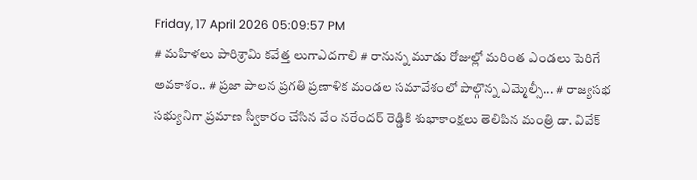Friday, 17 April 2026 05:09:57 PM
# మహిళలు పారిశ్రామి కవేత్త లుగాఎదగాలి # రానున్న మూడు రోజుల్లో మరింత ఎండలు పెరిగే అవకాశం.. # ప్రజా పాలన ప్రగతి ప్రణాళిక మండల సమావేశంలో పాల్గొన్న ఎమ్మెల్సీ... # రాజ్యసభ సభ్యునిగా ప్రమాణ స్వీకారం చేసిన వేం నరేందర్ రెడ్డికి శుభాకాంక్షలు తెలిపిన మంత్రి డా. వివేక్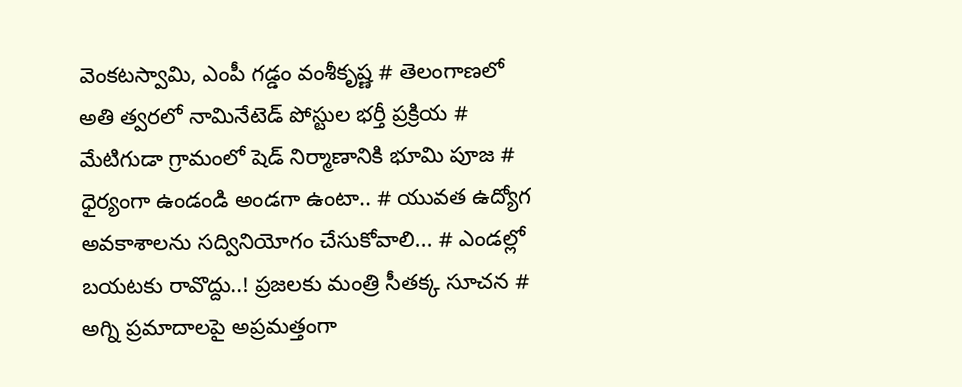వెంకటస్వామి, ఎంపీ గడ్డం వంశీకృష్ణ # తెలంగాణలో అతి త్వరలో నామినేటెడ్ పోస్టుల భర్తీ ప్రక్రియ # మేటిగుడా గ్రామంలో షెడ్ నిర్మాణానికి భూమి పూజ # ధైర్యంగా ఉండండి అండగా ఉంటా.. # యువత ఉద్యోగ అవకాశాలను సద్వినియోగం చేసుకోవాలి... # ఎండల్లో బయటకు రావొద్దు..! ప్రజలకు మంత్రి సీతక్క సూచన # అగ్ని ప్రమాదాలపై అప్రమత్తంగా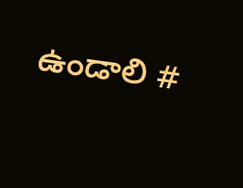ఉండాలి #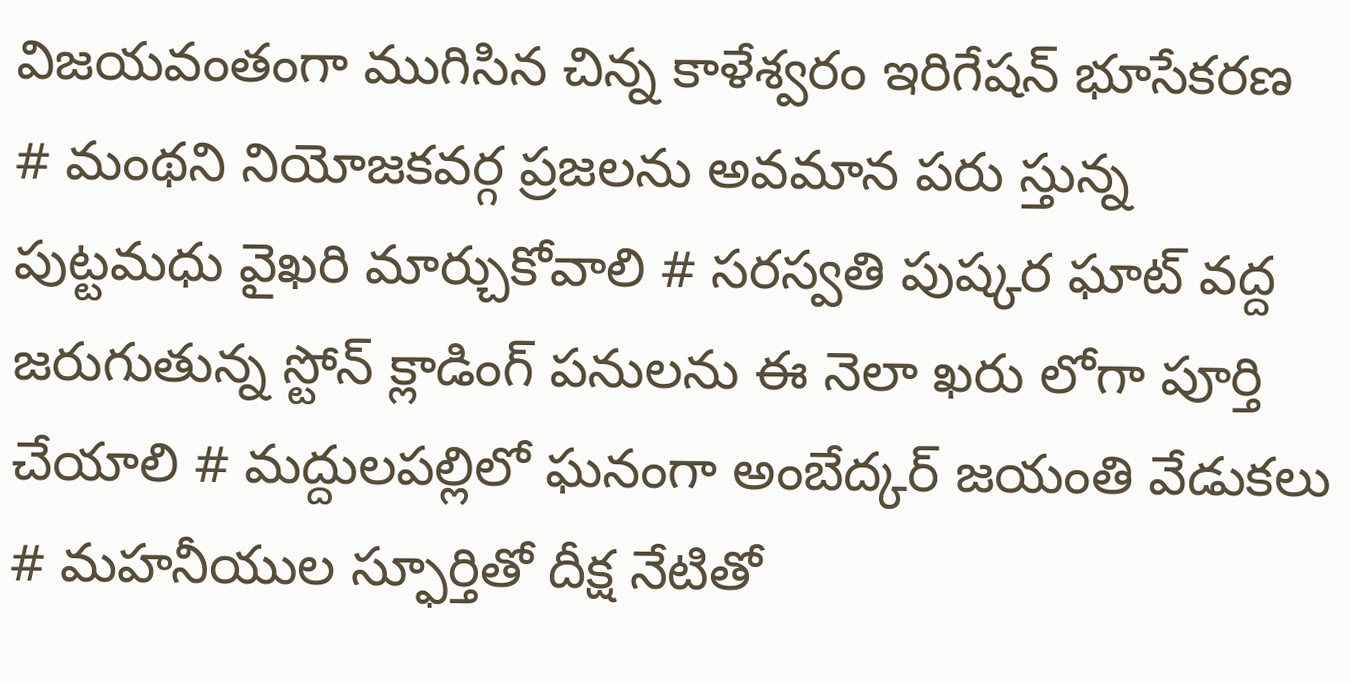విజయవంతంగా ముగిసిన చిన్న కాళేశ్వరం ఇరిగేషన్ భూసేకరణ # మంథని నియోజకవర్గ ప్రజలను అవమాన పరు స్తున్న పుట్టమధు వైఖరి మార్చుకోవాలి # సరస్వతి పుష్కర ఘాట్ వద్ద జరుగుతున్న స్టోన్ క్లాడింగ్ పనులను ఈ నెలా ఖరు లోగా పూర్తి చేయాలి # మద్దులపల్లిలో ఘనంగా అంబేద్కర్ జయంతి వేడుకలు # మహనీయుల స్ఫూర్తితో దీక్ష నేటితో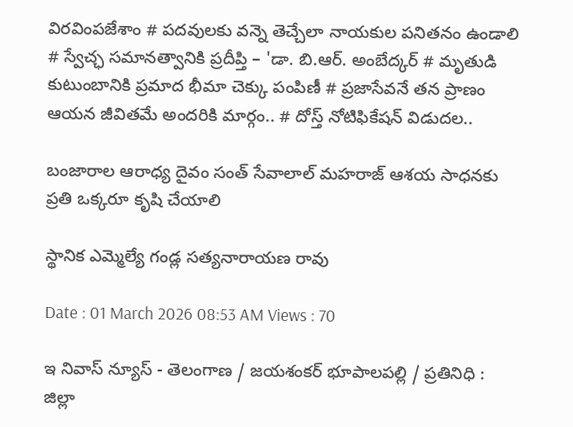విరవింపజేశాం # పదవులకు వన్నె తెచ్చేలా నాయకుల పనితనం ఉండాలి # స్వేచ్ఛ సమానత్వానికి ప్రదీప్తి – 'డా. బి.ఆర్. అంబేద్కర్ # మృతుడి కుటుంబానికి ప్రమాద భీమా చెక్కు పంపిణీ # ప్రజాసేవనే తన ప్రాణం ఆయన జీవితమే అందరికి మార్గం.. # దోస్త్ నోటిఫికేషన్ విడుదల..

బంజారాల ఆరాధ్య దైవం సంత్ సేవాలాల్ మహరాజ్ ఆశయ సాధనకు ప్రతి ఒక్కరూ కృషి చేయాలి

స్థానిక ఎమ్మెల్యే గండ్ల సత్యనారాయణ రావు

Date : 01 March 2026 08:53 AM Views : 70

ఇ నివాస్ న్యూస్ - తెలంగాణ / జయశంకర్ భూపాలపల్లి / ప్రతినిధి : జిల్లా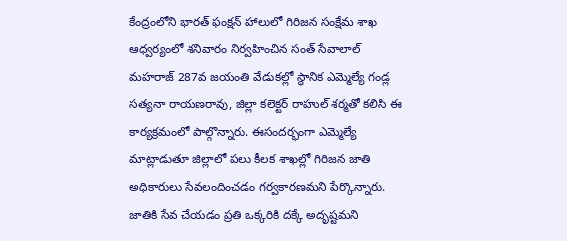కేంద్రంలోని భారత్ ఫంక్షన్ హాలులో గిరిజన సంక్షేమ శాఖ ఆధ్వర్యంలో శనివారం నిర్వహించిన సంత్ సేవాలాల్ మహరాజ్ 287వ జయంతి వేడుకల్లో స్థానిక ఎమ్మెల్యే గండ్ల సత్యనా రాయణరావు, జిల్లా కలెక్టర్ రాహుల్ శర్మతో కలిసి ఈ కార్యక్రమంలో పాల్గొన్నారు. ఈసందర్భంగా ఎమ్మెల్యే మాట్లాడుతూ జిల్లాలో పలు కీలక శాఖల్లో గిరిజన జాతి అధికారులు సేవలందించడం గర్వకారణమని పేర్కొన్నారు. జాతికి సేవ చేయడం ప్రతి ఒక్కరికి దక్కే అదృష్టమని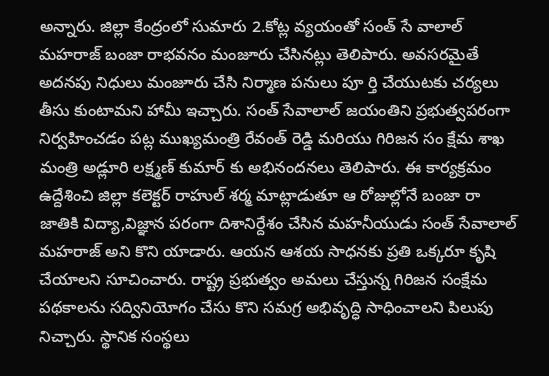అన్నారు. జిల్లా కేంద్రంలో సుమారు 2.కోట్ల వ్యయంతో సంత్ సే వాలాల్ మహరాజ్ బంజా రాభవనం మంజూరు చేసినట్లు తెలిపారు. అవసరమైతే అదనపు నిధులు మంజూరు చేసి నిర్మాణ పనులు పూ ర్తి చేయుటకు చర్యలు తీసు కుంటామని హామీ ఇచ్చారు. సంత్ సేవాలాల్ జయంతిని ప్రభుత్వపరంగా నిర్వహించడం పట్ల ముఖ్యమంత్రి రేవంత్ రెడ్డి మరియు గిరిజన సం క్షేమ శాఖ మంత్రి అడ్లూరి లక్ష్మణ్ కుమార్ కు అభినందనలు తెలిపారు. ఈ కార్యక్రమం ఉద్దేశించి జిల్లా కలెక్టర్ రాహుల్ శర్మ మాట్లాడుతూ ఆ రోజుల్లోనే బంజా రా జాతికి విద్యా,విజ్ఞాన పరంగా దిశానిర్దేశం చేసిన మహనీయుడు సంత్ సేవాలాల్ మహరాజ్ అని కొని యాడారు. ఆయన ఆశయ సాధనకు ప్రతి ఒక్కరూ కృషి చేయాలని సూచించారు. రాష్ట్ర ప్రభుత్వం అమలు చేస్తున్న గిరిజన సంక్షేమ పథకాలను సద్వినియోగం చేసు కొని సమగ్ర అభివృద్ధి సాధించాలని పిలుపు నిచ్చారు. స్థానిక సంస్థలు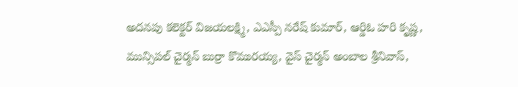అదనపు కలెక్టర్ విజయలక్ష్మి, ఎఎస్పీ నరేష్ కుమార్, ఆర్డిఓ హరి కృష్ణ, మున్సిపల్ చైర్మన్ బుర్రా కొమురయ్య, వైస్ చైర్మన్ అంబాల శ్రీనివాస్,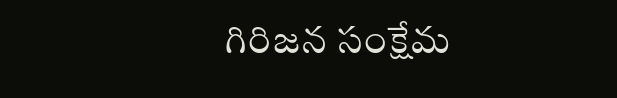గిరిజన సంక్షేమ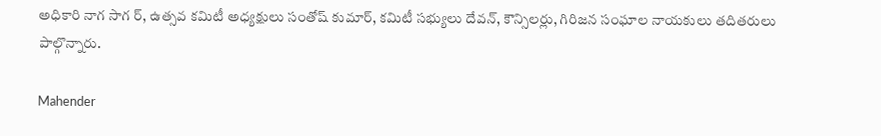అధికారి నాగ సాగ ర్, ఉత్సవ కమిటీ అధ్యక్షులు సంతోష్ కుమార్, కమిటీ సభ్యులు దేవన్, కౌన్సిలర్లు, గిరిజన సంఘాల నాయకులు తదితరులు పాల్గొన్నారు.

Mahender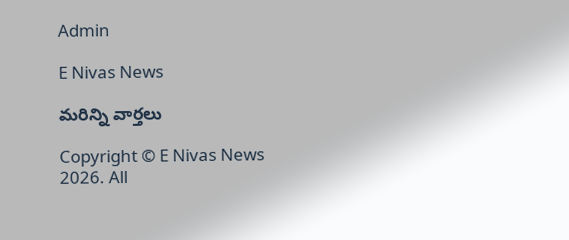Admin

E Nivas News

మరిన్ని వార్తలు

Copyright © E Nivas News 2026. All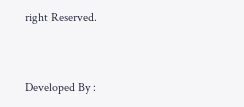right Reserved.



Developed By :